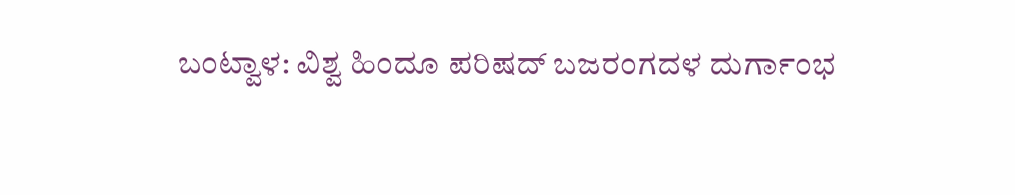ಬಂಟ್ವಾಳ: ವಿಶ್ವ ಹಿಂದೂ ಪರಿಷದ್ ಬಜರಂಗದಳ ದುರ್ಗಾಂಭ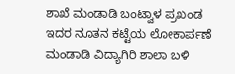ಶಾಖೆ ಮಂಡಾಡಿ ಬಂಟ್ವಾಳ ಪ್ರಖಂಡ ಇದರ ನೂತನ ಕಟ್ಟೆಯ ಲೋಕಾರ್ಪಣೆ ಮಂಡಾಡಿ ವಿದ್ಯಾಗಿರಿ ಶಾಲಾ ಬಳಿ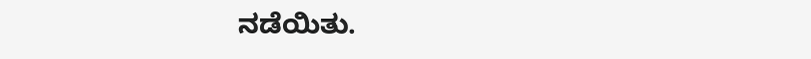ನಡೆಯಿತು.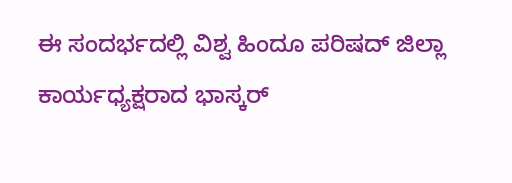ಈ ಸಂದರ್ಭದಲ್ಲಿ ವಿಶ್ವ ಹಿಂದೂ ಪರಿಷದ್ ಜಿಲ್ಲಾ ಕಾರ್ಯಧ್ಯಕ್ಷರಾದ ಭಾಸ್ಕರ್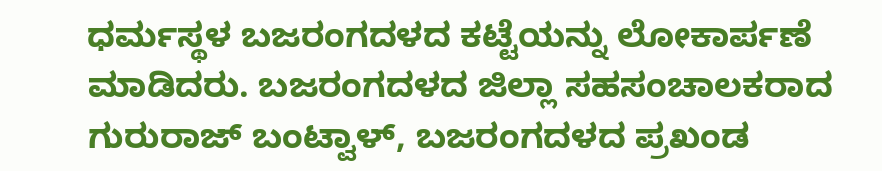ಧರ್ಮಸ್ಥಳ ಬಜರಂಗದಳದ ಕಟ್ಟೆಯನ್ನು ಲೋಕಾರ್ಪಣೆ ಮಾಡಿದರು. ಬಜರಂಗದಳದ ಜಿಲ್ಲಾ ಸಹಸಂಚಾಲಕರಾದ ಗುರುರಾಜ್ ಬಂಟ್ವಾಳ್, ಬಜರಂಗದಳದ ಪ್ರಖಂಡ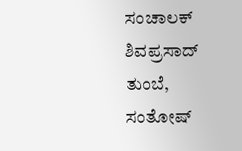ಸಂಚಾಲಕ್ ಶಿವಪ್ರಸಾದ್ ತುಂಬೆ, ಸಂತೋಷ್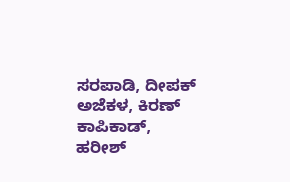ಸರಪಾಡಿ, ದೀಪಕ್ ಅಜೆಕಳ, ಕಿರಣ್ ಕಾಪಿಕಾಡ್, ಹರೀಶ್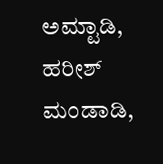ಅಮ್ಟಾಡಿ, ಹರೀಶ್ ಮಂಡಾಡಿ,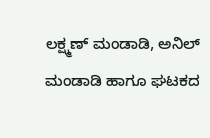ಲಕ್ಷ್ಮಣ್ ಮಂಡಾಡಿ, ಅನಿಲ್ ಮಂಡಾಡಿ ಹಾಗೂ ಘಟಕದ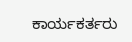ಕಾರ್ಯಕರ್ತರು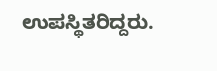ಉಪಸ್ಥಿತರಿದ್ದರು.